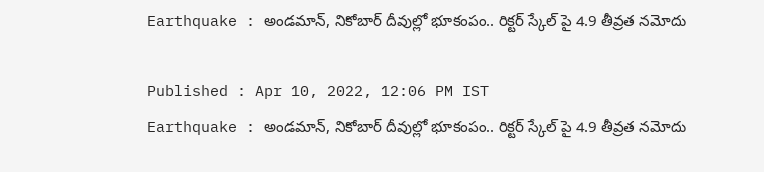Earthquake : అండమాన్, నికోబార్ దీవుల్లో భూకంపం.. రిక్ట‌ర్ స్కేల్ పై 4.9 తీవ్రత నమోదు

Published : Apr 10, 2022, 12:06 PM IST
Earthquake : అండమాన్, నికోబార్ దీవుల్లో భూకంపం.. రిక్ట‌ర్ స్కేల్ పై 4.9 తీవ్రత నమోదు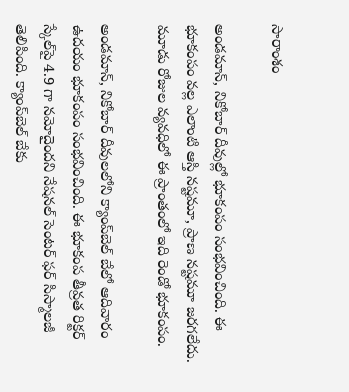సారాంశం

అండమాన్, నికోబార్ దీవుల్లో భూకంపం సంభవించింది. ఈ భూకంపం వల్ల ఎలాంటి ఆస్తి నష్టమూ, ప్రాణ నష్టమూ జరగలేదు. మూడు రోజుల వ్యవధిలో ఈ ప్రాంతంలో ఇది రెండో భూకంపం.

అండమాన్, నికోబార్ దీవులలోని క్యాంప్‌బెల్ బేలో ఆదివారం ఉదయం భూకంపం సంభవించింది. ఈ భూకంప తీవ్ర‌త రిక్టర్ స్కేల్‌పై 4.9 గా న‌మోదైంద‌ని నేషనల్ సెంటర్ ఫర్ సిస్మాలజీ తెలిపింది. క్యాంప్‌బెల్ బేకు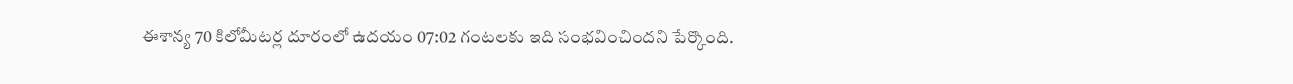ఈశాన్య 70 కిలోమీటర్ల దూరంలో ఉదయం 07:02 గంటలకు ఇది సంభ‌వించింద‌ని పేర్కొంది.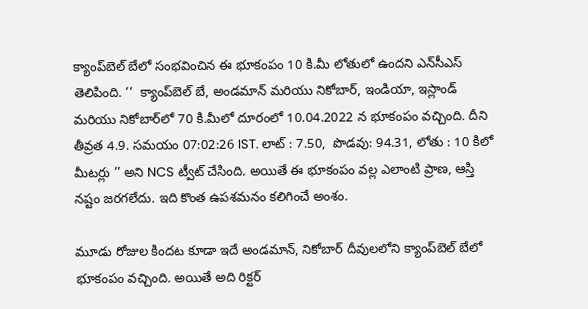క్యాంప్‌బెల్ బేలో సంభ‌వించిన ఈ భూకంపం 10 కి.మీ లోతులో ఉందని ఎన్‌సీఎస్ తెలిపింది. ‘‘  క్యాంప్‌బెల్ బే, అండమాన్ మరియు నికోబార్, ఇండియా, ఇస్లాండ్ మరియు నికోబార్‌లో 70 కి.మీలో దూరంలో 10.04.2022 న భూకంపం వచ్చింది. దీని తీవ్రత 4.9. సమయం 07:02:26 IST. లాట్ : 7.50,  పొడవు: 94.31, లోతు : 10 కిలో మీటర్లు ’’ అని NCS ట్వీట్ చేసింది. అయితే ఈ భూకంపం వ‌ల్ల ఎలాంటి ప్రాణ, ఆస్తి నష్టం జరగలేదు. ఇది కొంత ఉపశమనం కలిగించే అంశం.

మూడు రోజుల కిందట కూడా ఇదే అండమాన్, నికోబార్ దీవులలోని క్యాంప్‌బెల్ బేలో భూకంపం వచ్చింది. అయితే అది రిక్టర్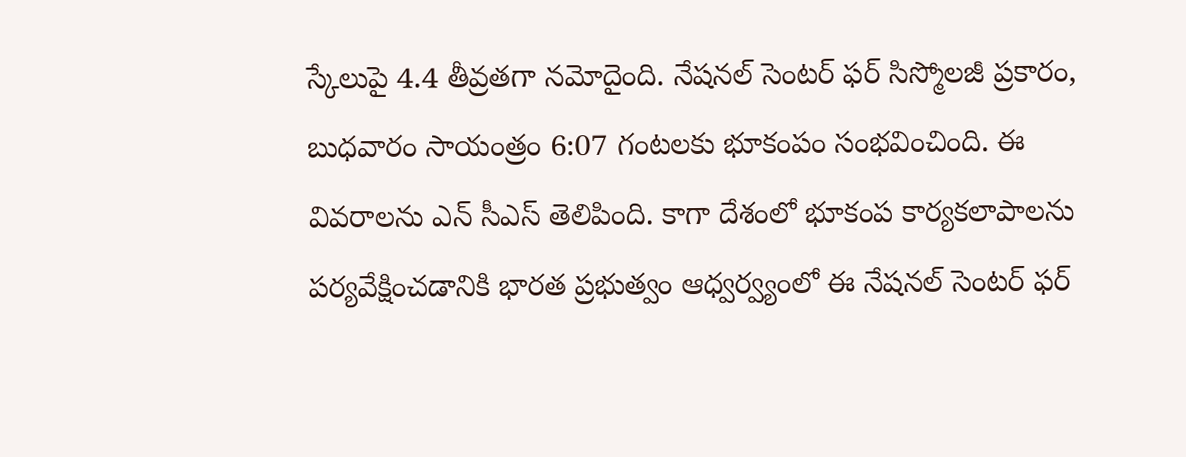స్కేలుపై 4.4 తీవ్రతగా నమోదైంది. నేషనల్ సెంటర్ ఫర్ సిస్మోలజీ ప్రకారం, బుధవారం సాయంత్రం 6:07 గంటలకు భూకంపం సంభవించింది. ఈ వివ‌రాల‌ను ఎన్ సీఎస్ తెలిపింది. కాగా దేశంలో భూకంప కార్యకలాపాలను పర్యవేక్షించడానికి భారత ప్రభుత్వం ఆధ్వ‌ర్వ్యంలో ఈ నేషనల్ సెంటర్ ఫర్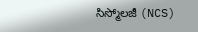సిస్మోలజీ (NCS)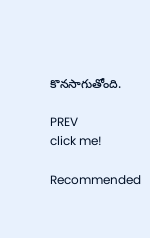కొన‌సాగుతోంది.

PREV
click me!

Recommended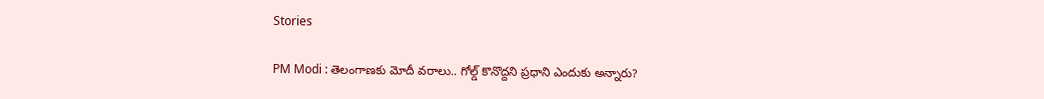Stories

PM Modi : తెలంగాణకు మోదీ వరాలు.. గోల్డ్ కొనొద్దని ప్రధాని ఎందుకు అన్నారు?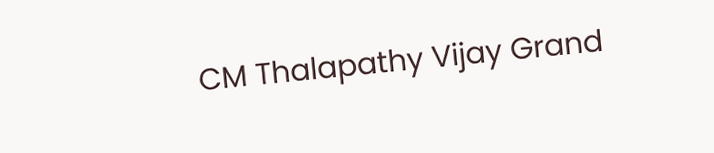CM Thalapathy Vijay Grand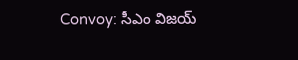Convoy: సీఎం విజయ్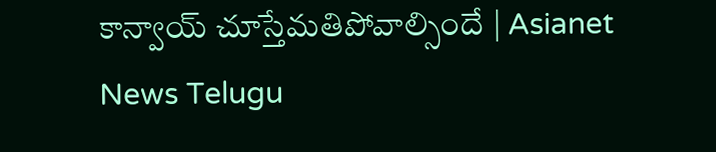కాన్వాయ్ చూస్తేమతిపోవాల్సిందే | Asianet News Telugu